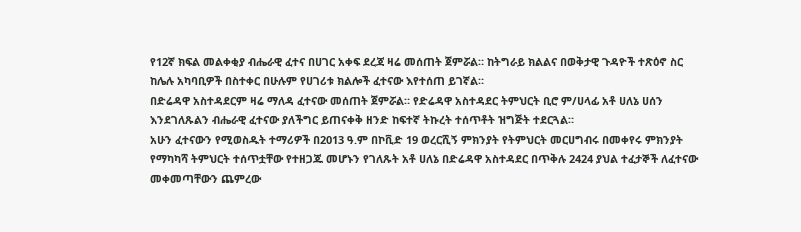የ12ኛ ክፍል መልቀቂያ ብሔራዊ ፈተና በሀገር አቀፍ ደረጃ ዛሬ መሰጠት ጀምሯል። ከትግራይ ክልልና በወቅታዊ ጉዳዮች ተጽዕኖ ስር ከሌሉ አካባቢዎች በስተቀር በሁሉም የሀገሪቱ ክልሎች ፈተናው እየተሰጠ ይገኛል።
በድሬዳዋ አስተዳደርም ዛሬ ማለዳ ፈተናው መሰጠት ጀምሯል። የድሬዳዋ አስተዳደር ትምህርት ቢሮ ም/ሀላፊ አቶ ሀለኔ ሀሰን እንደገለጹልን ብሔራዊ ፈተናው ያለችግር ይጠናቀቅ ዘንድ ከፍተኛ ትኩረት ተሰጥቶት ዝግጅት ተደርጓል።
አሁን ፈተናውን የሚወስዱት ተማሪዎች በ2013 ዓ.ም በኮቪድ 19 ወረርሺኝ ምክንያት የትምህርት መርሀግብሩ በመቀየሩ ምክንያት የማካካሻ ትምህርት ተሰጥቷቸው የተዘጋጁ መሆኑን የገለጹት አቶ ሀለኔ በድሬዳዋ አስተዳደር በጥቅሉ 2424 ያህል ተፈታኞች ለፈተናው መቀመጣቸውን ጨምረው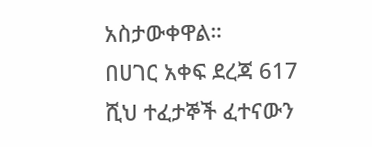አስታውቀዋል።
በሀገር አቀፍ ደረጃ 617 ሺህ ተፈታኞች ፈተናውን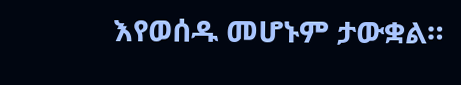እየወሰዱ መሆኑም ታውቋል።